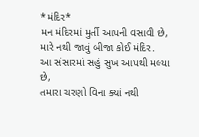*મંદિર*
મન મંદિરમાં મુર્તી આપની વસાવી છે,
મારે નથી જાવું બીજા કોઈ મંદિર.
આ સંસારમાં સહું સુખ આપથી મલ્યા છે,
તમારા ચરણો વિના ક્યાં નથી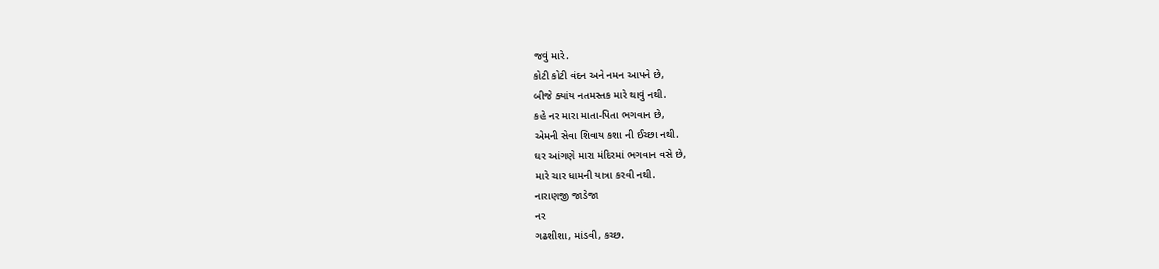જવું મારે.
કોટી કોટી વંદન અને નમન આપને છે,
બીજે ક્યાંય નતમસ્તક મારે થાવું નથી.
કહે નર મારા માતા-પિતા ભગવાન છે,
એમની સેવા શિવાય કશા ની ઈચ્છા નથી.
ઘર આંગણે મારા મંદિરમાં ભગવાન વસે છે,
મારે ચાર ધામની યાત્રા કરવી નથી.
નારાણજી જાડેજા
નર
ગઢશીશા, માંડવી, કચ્છ.